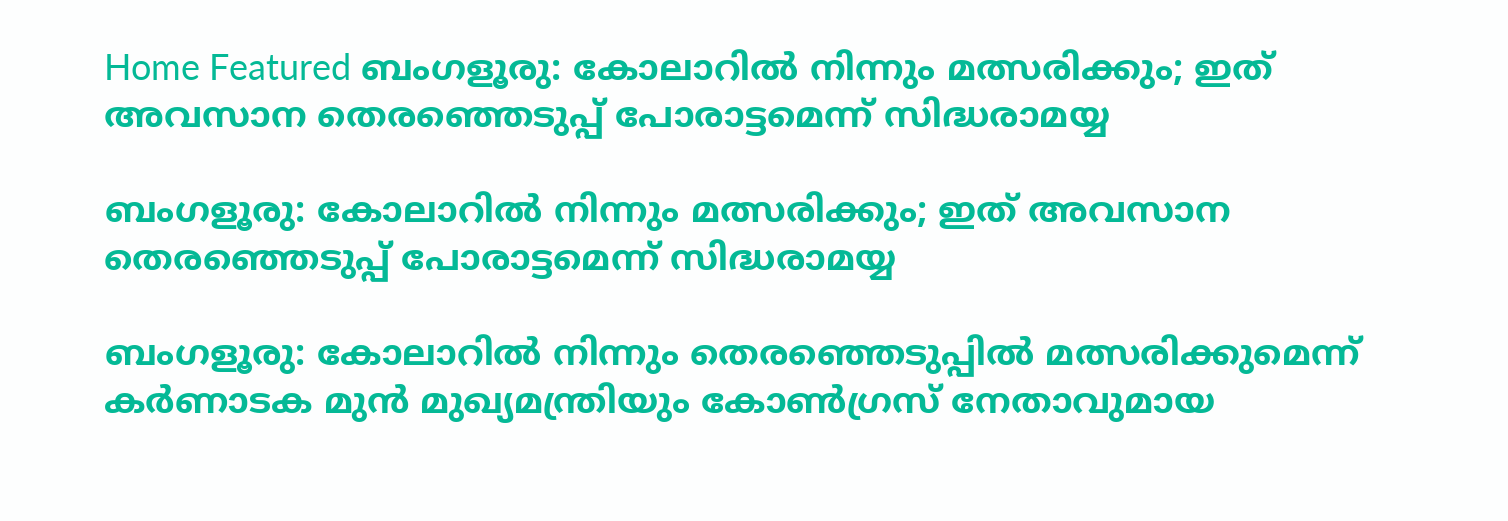Home Featured ബംഗളൂരു: കോലാറില്‍ നിന്നും മത്സരിക്കും; ഇത് അവസാന തെരഞ്ഞെടുപ്പ് പോരാട്ടമെന്ന് സിദ്ധരാമയ്യ

ബംഗളൂരു: കോലാറില്‍ നിന്നും മത്സരിക്കും; ഇത് അവസാന തെരഞ്ഞെടുപ്പ് പോരാട്ടമെന്ന് സിദ്ധരാമയ്യ

ബംഗളൂരു: കോലാറില്‍ നിന്നും തെരഞ്ഞെടുപ്പില്‍ മത്സരിക്കുമെന്ന് കര്‍ണാടക മുന്‍ മുഖ്യമന്ത്രിയും കോണ്‍ഗ്രസ് നേതാവുമായ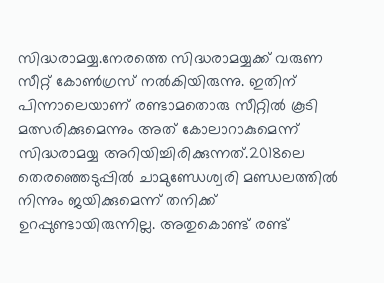സിദ്ധരാമയ്യ.നേരത്തെ സിദ്ധരാമയ്യക്ക് വരുണ സീറ്റ് കോണ്‍ഗ്രസ് നല്‍കിയിരുന്നു. ഇതിന് പിന്നാലെയാണ് രണ്ടാമതൊരു സീറ്റില്‍ കൂടി മത്സരിക്കുമെന്നും അത് കോലാറാകുമെന്ന് സിദ്ധരാമയ്യ അറിയിച്ചിരിക്കുന്നത്.2018ലെ തെരഞ്ഞെടുപ്പില്‍ ചാമുണ്ഡേശ്വരി മണ്ഡലത്തില്‍ നിന്നും ജയിക്കുമെന്ന് തനിക്ക് ഉറപ്പുണ്ടായിരുന്നില്ല. അതുകൊണ്ട് രണ്ട്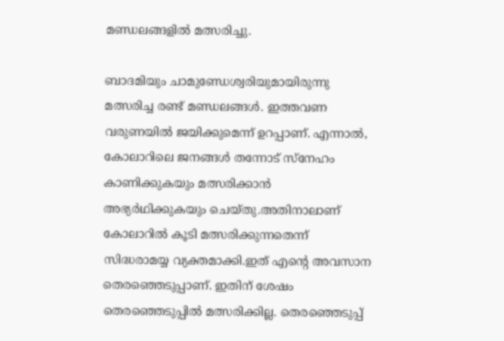മണ്ഡലങ്ങളില്‍ മത്സരിച്ചു.

ബാദമിയും ചാമുണ്ഡേശ്വരിയുമായിരുന്നു മത്സരിച്ച രണ്ട് മണ്ഡലങ്ങള്‍. ഇത്തവണ വരുണയില്‍ ജയിക്കുമെന്ന് ഉറപ്പാണ്. എന്നാല്‍, കോലാറിലെ ജനങ്ങള്‍ തന്നോട് സ്നേഹം കാണിക്കുകയും മത്സരിക്കാന്‍ അഭ്യര്‍ഥിക്കുകയും ചെയ്തു.അതിനാലാണ് കോലാറില്‍ കൂടി മത്സരിക്കുന്നതെന്ന് സിദ്ധരാമയ്യ വ്യക്തമാക്കി.ഇത് എന്റെ അവസാന തെരഞ്ഞെടുപ്പാണ്. ഇതിന് ശേഷം തെരഞ്ഞെടുപ്പില്‍ മത്സരിക്കില്ല. തെരഞ്ഞെടുപ്പ്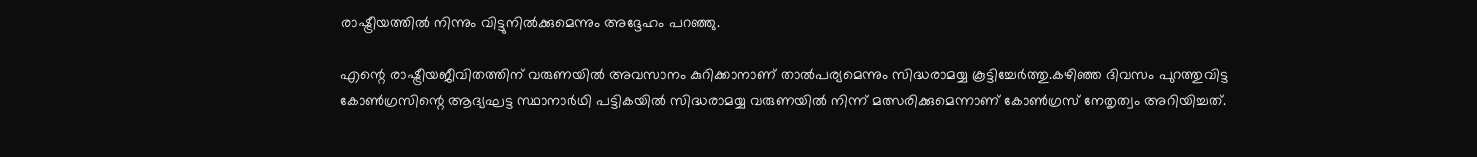രാഷ്ട്രീയത്തില്‍ നിന്നും വിട്ടുനില്‍ക്കുമെന്നും അദ്ദേഹം പറഞ്ഞു.

എന്റെ രാഷ്ട്രീയജീവിതത്തിന് വരുണയില്‍ അവസാനം കുറിക്കാനാണ് താല്‍പര്യമെന്നും സിദ്ധരാമയ്യ കൂട്ടിച്ചേര്‍ത്തു.കഴിഞ്ഞ ദിവസം പുറത്തുവിട്ട കോണ്‍ഗ്രസിന്റെ ആദ്യഘട്ട സ്ഥാനാര്‍ഥി പട്ടികയില്‍ സിദ്ധരാമയ്യ വരുണയില്‍ നിന്ന് മത്സരിക്കുമെന്നാണ് കോണ്‍ഗ്രസ് നേതൃത്വം അറിയിച്ചത്.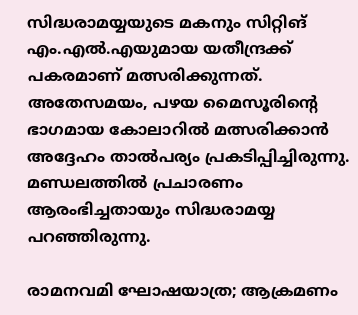സിദ്ധരാമയ്യയുടെ മകനും സിറ്റിങ് എം.എല്‍.എയുമായ യതീന്ദ്രക്ക് പകരമാണ് മത്സരിക്കുന്നത്. അതേസമയം, പഴയ മൈസൂരിന്റെ ഭാഗമായ കോലാറില്‍ മത്സരിക്കാന്‍ അദ്ദേഹം താല്‍പര്യം പ്രകടിപ്പിച്ചിരുന്നു. മണ്ഡലത്തില്‍ പ്രചാരണം ആരംഭിച്ചതായും സിദ്ധരാമയ്യ പറഞ്ഞിരുന്നു.

രാമനവമി ഘോഷയാത്ര; ആക്രമണം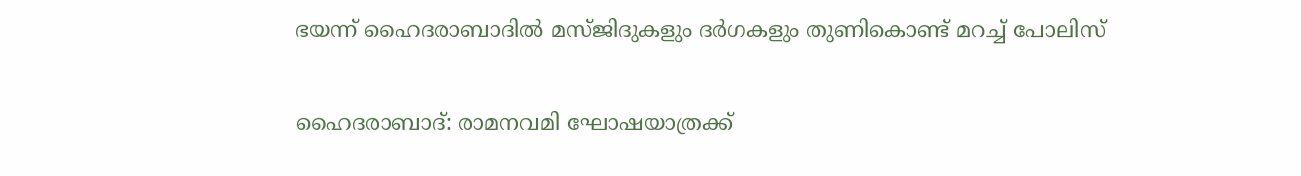ഭയന്ന് ഹൈദരാബാദില്‍ മസ്ജിദുകളും ദര്‍ഗകളും തുണികൊണ്ട് മറച്ച്‌ പോലിസ്

ഹൈദരാബാദ്: രാമനവമി ഘോഷയാത്രക്ക്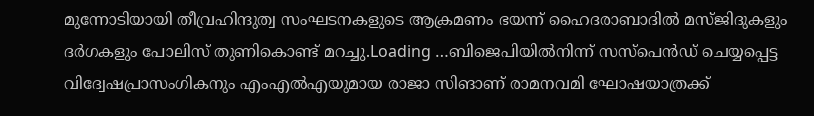മുന്നോടിയായി തീവ്രഹിന്ദുത്വ സംഘടനകളുടെ ആക്രമണം ഭയന്ന് ഹൈദരാബാദില്‍ മസ്ജിദുകളും ദര്‍ഗകളും പോലിസ് തുണികൊണ്ട് മറച്ചു.Loading …ബിജെപിയില്‍നിന്ന് സസ്‌പെന്‍ഡ് ചെയ്യപ്പെട്ട വിദ്വേഷപ്രാസംഗികനും എംഎല്‍എയുമായ രാജാ സിങാണ് രാമനവമി ഘോഷയാത്രക്ക്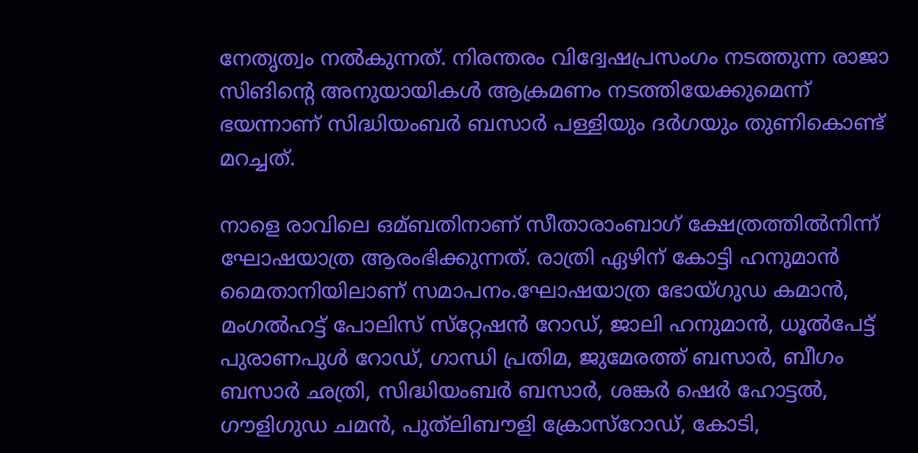നേതൃത്വം നല്‍കുന്നത്. നിരന്തരം വിദ്വേഷപ്രസംഗം നടത്തുന്ന രാജാ സിങിന്റെ അനുയായികള്‍ ആക്രമണം നടത്തിയേക്കുമെന്ന് ഭയന്നാണ് സിദ്ധിയംബര്‍ ബസാര്‍ പള്ളിയും ദര്‍ഗയും തുണികൊണ്ട് മറച്ചത്.

നാളെ രാവിലെ ഒമ്ബതിനാണ് സീതാരാംബാഗ് ക്ഷേത്രത്തില്‍നിന്ന് ഘോഷയാത്ര ആരംഭിക്കുന്നത്. രാത്രി ഏഴിന് കോട്ടി ഹനുമാന്‍ മൈതാനിയിലാണ് സമാപനം.ഘോഷയാത്ര ഭോയ്ഗുഡ കമാന്‍, മംഗല്‍ഹട്ട് പോലിസ് സ്‌റ്റേഷന്‍ റോഡ്, ജാലി ഹനുമാന്‍, ധൂല്‍പേട്ട് പുരാണപുള്‍ റോഡ്, ഗാന്ധി പ്രതിമ, ജുമേരത്ത് ബസാര്‍, ബീഗം ബസാര്‍ ഛത്രി, സിദ്ധിയംബര്‍ ബസാര്‍, ശങ്കര്‍ ഷെര്‍ ഹോട്ടല്‍, ഗൗളിഗുഡ ചമന്‍, പുത്‌ലിബൗളി ക്രോസ്‌റോഡ്, കോടി,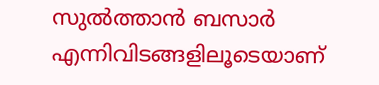സുല്‍ത്താന്‍ ബസാര്‍ എന്നിവിടങ്ങളിലൂടെയാണ്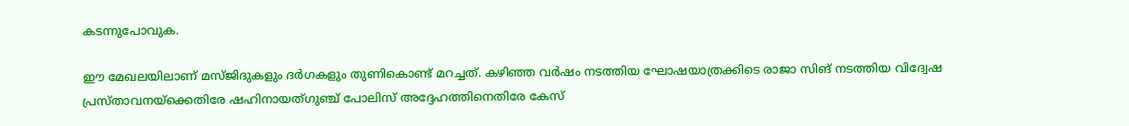കടന്നുപോവുക.

ഈ മേഖലയിലാണ് മസ്ജിദുകളും ദര്‍ഗകളും തുണികൊണ്ട് മറച്ചത്. കഴിഞ്ഞ വര്‍ഷം നടത്തിയ ഘോഷയാത്രക്കിടെ രാജാ സിങ് നടത്തിയ വിദ്വേഷ പ്രസ്താവനയ്‌ക്കെതിരേ ഷഹിനായത്ഗുഞ്ച് പോലിസ് അദ്ദേഹത്തിനെതിരേ കേസ്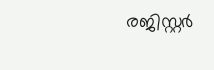രജിസ്റ്റര്‍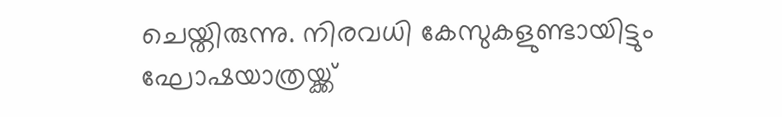ചെയ്തിരുന്നു. നിരവധി കേസുകളുണ്ടായിട്ടും ഘോഷയാത്രയ്ക്ക്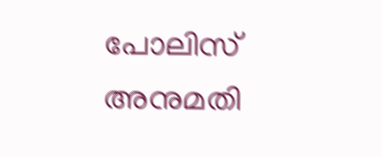പോലിസ് അനുമതി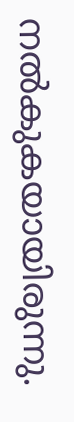നല്‍കുകയായിരുന്നു.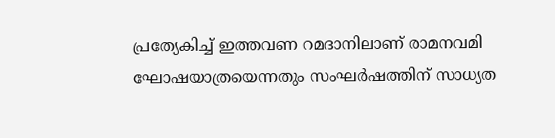പ്രത്യേകിച്ച്‌ ഇത്തവണ റമദാനിലാണ് രാമനവമി ഘോഷയാത്രയെന്നതും സംഘര്‍ഷത്തിന് സാധ്യത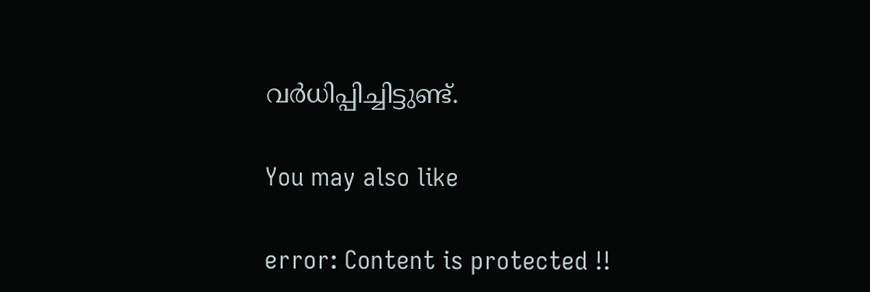വര്‍ധിപ്പിച്ചിട്ടുണ്ട്.

You may also like

error: Content is protected !!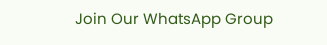Join Our WhatsApp Group